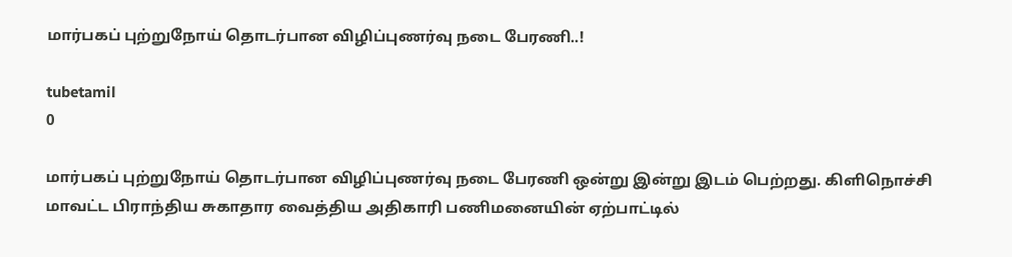மார்பகப் புற்றுநோய் தொடர்பான விழிப்புணர்வு நடை பேரணி..!

tubetamil
0

மார்பகப் புற்றுநோய் தொடர்பான விழிப்புணர்வு நடை பேரணி ஒன்று இன்று இடம் பெற்றது. கிளிநொச்சி மாவட்ட பிராந்திய சுகாதார வைத்திய அதிகாரி பணிமனையின் ஏற்பாட்டில்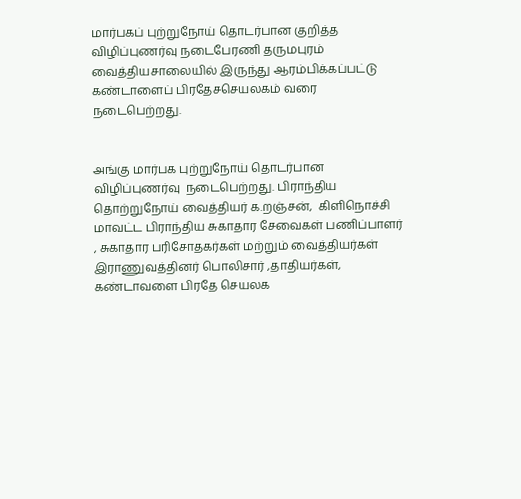மார்பகப் புற்றுநோய் தொடர்பான குறித்த விழிப்புணர்வு நடைபேரணி தருமபுரம் வைத்தியசாலையில் இருந்து ஆரம்பிக்கப்பட்டு கண்டாளைப் பிரதேசசெயலகம் வரை நடைபெற்றது.


அங்கு மார்பக புற்றுநோய் தொடர்பான விழிப்புணர்வு  நடைபெற்றது. பிராந்திய தொற்றுநோய் வைத்தியர் க.றஞ்சன்,  கிளிநொச்சி மாவட்ட பிராந்திய சுகாதார சேவைகள் பணிப்பாளர் , சுகாதார பரிசோதகர்கள் மற்றும் வைத்தியர்கள் இராணுவத்தினர் பொலிசார் ,தாதியர்கள், கண்டாவளை பிரதே செயலக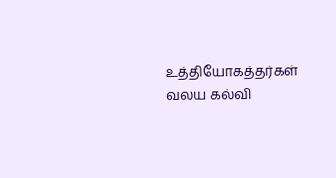உத்தியோகத்தர்கள்   வலய கல்வி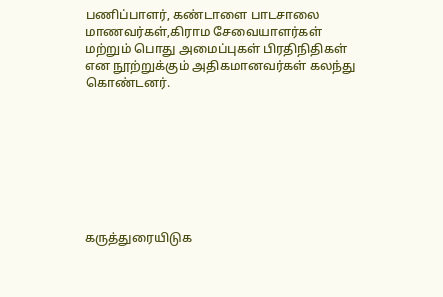பணிப்பாளர், கண்டாளை பாடசாலை மாணவர்கள்,கிராம சேவையாளர்கள் மற்றும் பொது அமைப்புகள் பிரதிநிதிகள் என நூற்றுக்கும் அதிகமானவர்கள் கலந்து கொண்டனர்.








கருத்துரையிடுக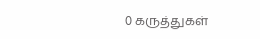0 கருத்துகள்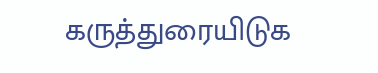கருத்துரையிடுக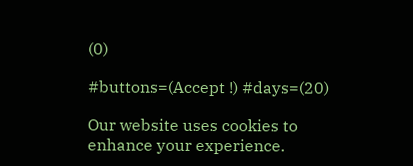(0)

#buttons=(Accept !) #days=(20)

Our website uses cookies to enhance your experience.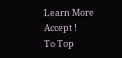Learn More
Accept !
To Top